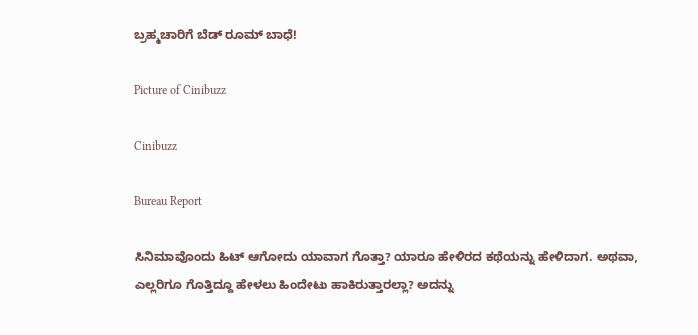ಬ್ರಹ್ಮಚಾರಿಗೆ ಬೆಡ್ ರೂಮ್ ಬಾಧೆ!

Picture of Cinibuzz

Cinibuzz

Bureau Report

ಸಿನಿಮಾವೊಂದು ಹಿಟ್ ಆಗೋದು ಯಾವಾಗ ಗೊತ್ತಾ? ಯಾರೂ ಹೇಳಿರದ ಕಥೆಯನ್ನು ಹೇಳಿದಾಗ. ಅಥವಾ, ಎಲ್ಲರಿಗೂ ಗೊತ್ತಿದ್ದೂ ಹೇಳಲು ಹಿಂದೇಟು ಹಾಕಿರುತ್ತಾರಲ್ಲಾ? ಅದನ್ನು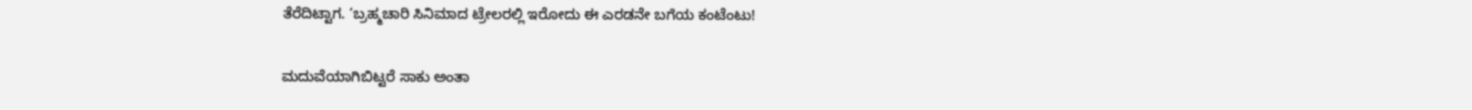ತೆರೆದಿಟ್ಟಾಗ. ‘ಬ್ರಹ್ಮಚಾರಿ ಸಿನಿಮಾದ ಟ್ರೇಲರಲ್ಲಿ ಇರೋದು ಈ ಎರಡನೇ ಬಗೆಯ ಕಂಟೆಂಟು!

ಮದುವೆಯಾಗಿಬಿಟ್ಟರೆ ಸಾಕು ಅಂತಾ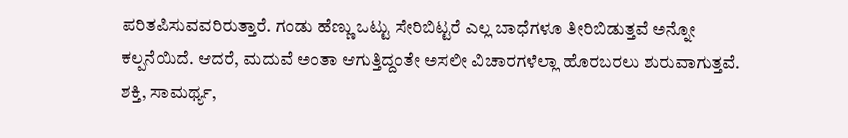ಪರಿತಪಿಸುವವರಿರುತ್ತಾರೆ. ಗಂಡು ಹೆಣ್ಣು ಒಟ್ಟು ಸೇರಿಬಿಟ್ಟರೆ ಎಲ್ಲ ಬಾಧೆಗಳೂ ತೀರಿಬಿಡುತ್ತವೆ ಅನ್ನೋ ಕಲ್ಪನೆಯಿದೆ. ಆದರೆ, ಮದುವೆ ಅಂತಾ ಆಗುತ್ತಿದ್ದಂತೇ ಅಸಲೀ ವಿಚಾರಗಳೆಲ್ಲಾ ಹೊರಬರಲು ಶುರುವಾಗುತ್ತವೆ. ಶಕ್ತಿ, ಸಾಮರ್ಥ್ಯ,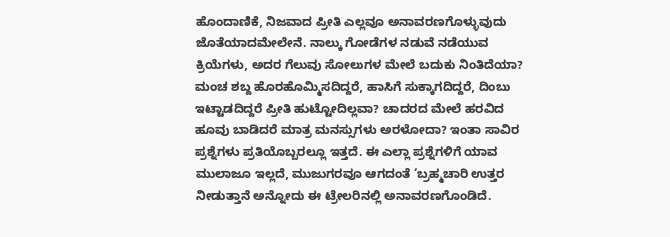ಹೊಂದಾಣಿಕೆ, ನಿಜವಾದ ಪ್ರೀತಿ ಎಲ್ಲವೂ ಅನಾವರಣಗೊಳ್ಳುವುದು ಜೊತೆಯಾದಮೇಲೇನೆ. ನಾಲ್ಕು ಗೋಡೆಗಳ ನಡುವೆ ನಡೆಯುವ ಕ್ರಿಯೆಗಳು, ಅದರ ಗೆಲುವು ಸೋಲುಗಳ ಮೇಲೆ ಬದುಕು ನಿಂತಿದೆಯಾ? ಮಂಚ ಶಬ್ದ ಹೊರಹೊಮ್ಮಿಸದಿದ್ದರೆ, ಹಾಸಿಗೆ ಸುಕ್ಕಾಗದಿದ್ದರೆ, ದಿಂಬು ಇಟ್ಟಾಡದಿದ್ದರೆ ಪ್ರೀತಿ ಹುಟ್ಟೋದಿಲ್ಲವಾ? ಚಾದರದ ಮೇಲೆ ಹರವಿದ ಹೂವು ಬಾಡಿದರೆ ಮಾತ್ರ ಮನಸ್ಸುಗಳು ಅರಳೋದಾ? ಇಂತಾ ಸಾವಿರ ಪ್ರಶ್ನೆಗಳು ಪ್ರತಿಯೊಬ್ಬರಲ್ಲೂ ಇತ್ತದೆ. ಈ ಎಲ್ಲಾ ಪ್ರಶ್ನೆಗಳಿಗೆ ಯಾವ ಮುಲಾಜೂ ಇಲ್ಲದೆ, ಮುಜುಗರವೂ ಆಗದಂತೆ ‘ಬ್ರಹ್ಮಚಾರಿ ಉತ್ತರ ನೀಡುತ್ತಾನೆ ಅನ್ನೋದು ಈ ಟ್ರೇಲರಿನಲ್ಲಿ ಅನಾವರಣಗೊಂಡಿದೆ.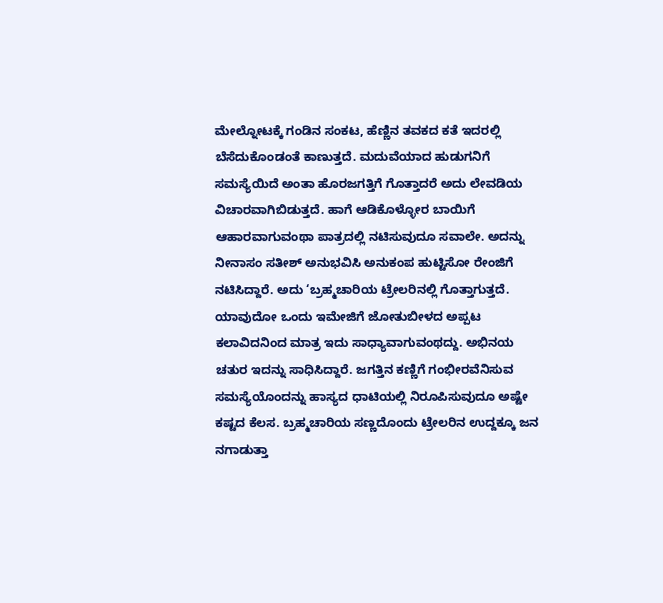ಮೇಲ್ನೋಟಕ್ಕೆ ಗಂಡಿನ ಸಂಕಟ, ಹೆಣ್ಣಿನ ತವಕದ ಕತೆ ಇದರಲ್ಲಿ ಬೆಸೆದುಕೊಂಡಂತೆ ಕಾಣುತ್ತದೆ. ಮದುವೆಯಾದ ಹುಡುಗನಿಗೆ ಸಮಸ್ಯೆಯಿದೆ ಅಂತಾ ಹೊರಜಗತ್ತಿಗೆ ಗೊತ್ತಾದರೆ ಅದು ಲೇವಡಿಯ ವಿಚಾರವಾಗಿಬಿಡುತ್ತದೆ. ಹಾಗೆ ಆಡಿಕೊಳ್ಳೋರ ಬಾಯಿಗೆ ಆಹಾರವಾಗುವಂಥಾ ಪಾತ್ರದಲ್ಲಿ ನಟಿಸುವುದೂ ಸವಾಲೇ. ಅದನ್ನು ನೀನಾಸಂ ಸತೀಶ್ ಅನುಭವಿಸಿ ಅನುಕಂಪ ಹುಟ್ಟಿಸೋ ರೇಂಜಿಗೆ ನಟಿಸಿದ್ದಾರೆ. ಅದು ‘ಬ್ರಹ್ಮಚಾರಿಯ ಟ್ರೇಲರಿನಲ್ಲಿ ಗೊತ್ತಾಗುತ್ತದೆ. ಯಾವುದೋ ಒಂದು ಇಮೇಜಿಗೆ ಜೋತುಬೀಳದ ಅಪ್ಪಟ ಕಲಾವಿದನಿಂದ ಮಾತ್ರ ಇದು ಸಾಧ್ಯಾವಾಗುವಂಥದ್ದು. ಅಭಿನಯ ಚತುರ ಇದನ್ನು ಸಾಧಿಸಿದ್ದಾರೆ. ಜಗತ್ತಿನ ಕಣ್ಣಿಗೆ ಗಂಭೀರವೆನಿಸುವ ಸಮಸ್ಯೆಯೊಂದನ್ನು ಹಾಸ್ಯದ ಧಾಟಿಯಲ್ಲಿ ನಿರೂಪಿಸುವುದೂ ಅಷ್ಟೇ ಕಷ್ಟದ ಕೆಲಸ. ಬ್ರಹ್ಮಚಾರಿಯ ಸಣ್ಣದೊಂದು ಟ್ರೇಲರಿನ ಉದ್ದಕ್ಕೂ ಜನ ನಗಾಡುತ್ತಾ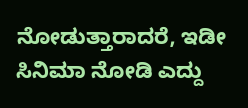ನೋಡುತ್ತಾರಾದರೆ, ಇಡೀ ಸಿನಿಮಾ ನೋಡಿ ಎದ್ದು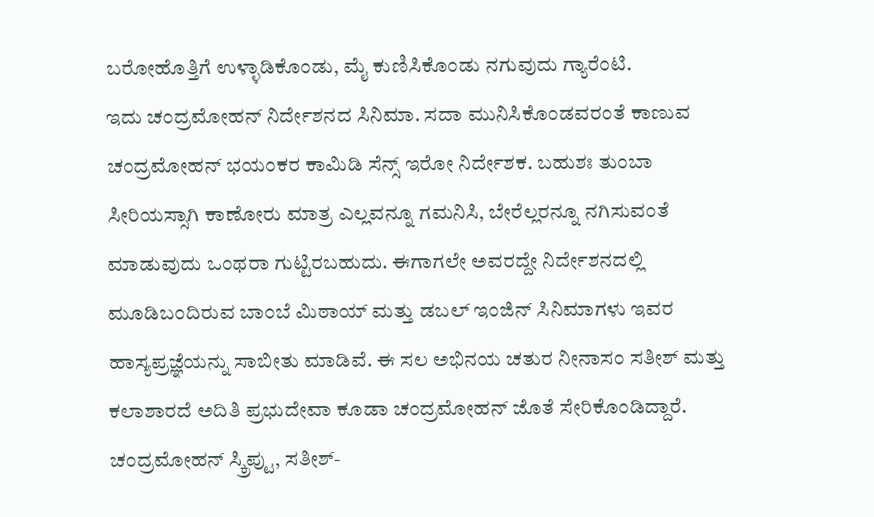ಬರೋಹೊತ್ತಿಗೆ ಉಳ್ಳಾಡಿಕೊಂಡು, ಮೈ ಕುಣಿಸಿಕೊಂಡು ನಗುವುದು ಗ್ಯಾರೆಂಟಿ.
ಇದು ಚಂದ್ರಮೋಹನ್ ನಿರ್ದೇಶನದ ಸಿನಿಮಾ. ಸದಾ ಮುನಿಸಿಕೊಂಡವರಂತೆ ಕಾಣುವ ಚಂದ್ರಮೋಹನ್ ಭಯಂಕರ ಕಾಮಿಡಿ ಸೆನ್ಸ್ ಇರೋ ನಿರ್ದೇಶಕ. ಬಹುಶಃ ತುಂಬಾ ಸೀರಿಯಸ್ಸಾಗಿ ಕಾಣೋರು ಮಾತ್ರ ಎಲ್ಲವನ್ನೂ ಗಮನಿಸಿ, ಬೇರೆಲ್ಲರನ್ನೂ ನಗಿಸುವಂತೆ ಮಾಡುವುದು ಒಂಥರಾ ಗುಟ್ಟಿರಬಹುದು. ಈಗಾಗಲೇ ಅವರದ್ದೇ ನಿರ್ದೇಶನದಲ್ಲಿ ಮೂಡಿಬಂದಿರುವ ಬಾಂಬೆ ಮಿಠಾಯ್ ಮತ್ತು ಡಬಲ್ ಇಂಜಿನ್ ಸಿನಿಮಾಗಳು ಇವರ ಹಾಸ್ಯಪ್ರಜ್ಞೆಯನ್ನು ಸಾಬೀತು ಮಾಡಿವೆ. ಈ ಸಲ ಅಭಿನಯ ಚತುರ ನೀನಾಸಂ ಸತೀಶ್ ಮತ್ತು ಕಲಾಶಾರದೆ ಅದಿತಿ ಪ್ರಭುದೇವಾ ಕೂಡಾ ಚಂದ್ರಮೋಹನ್ ಜೊತೆ ಸೇರಿಕೊಂಡಿದ್ದಾರೆ. ಚಂದ್ರಮೋಹನ್ ಸ್ಕ್ರಿಪ್ಟು, ಸತೀಶ್-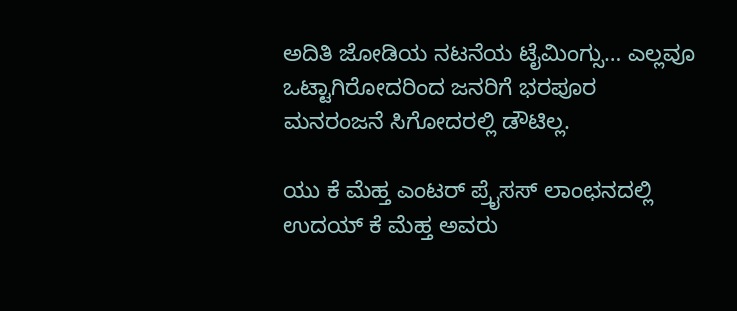ಅದಿತಿ ಜೋಡಿಯ ನಟನೆಯ ಟೈಮಿಂಗ್ಸು… ಎಲ್ಲವೂ ಒಟ್ಟಾಗಿರೋದರಿಂದ ಜನರಿಗೆ ಭರಪೂರ ಮನರಂಜನೆ ಸಿಗೋದರಲ್ಲಿ ಡೌಟಿಲ್ಲ.

ಯು ಕೆ ಮೆಹ್ತ ಎಂಟರ್ ಪ್ರೈಸಸ್ ಲಾಂಛನದಲ್ಲಿ ಉದಯ್ ಕೆ ಮೆಹ್ತ ಅವರು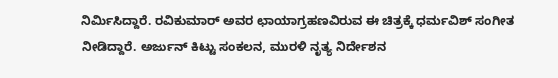ನಿರ್ಮಿಸಿದ್ದಾರೆ. ರವಿಕುಮಾರ್ ಅವರ ಛಾಯಾಗ್ರಹಣವಿರುವ ಈ ಚಿತ್ರಕ್ಕೆ ಧರ್ಮವಿಶ್ ಸಂಗೀತ ನೀಡಿದ್ದಾರೆ. ಅರ್ಜುನ್ ಕಿಟ್ಟು ಸಂಕಲನ, ಮುರಳಿ ನೃತ್ಯ ನಿರ್ದೇಶನ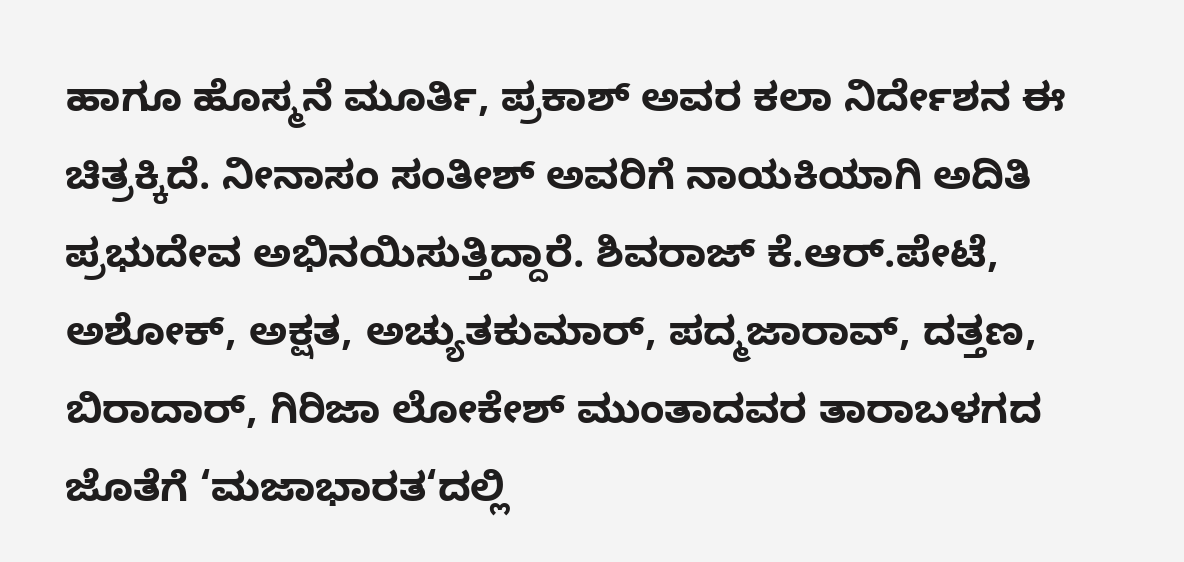ಹಾಗೂ ಹೊಸ್ಮನೆ ಮೂರ್ತಿ, ಪ್ರಕಾಶ್ ಅವರ ಕಲಾ ನಿರ್ದೇಶನ ಈ ಚಿತ್ರಕ್ಕಿದೆ. ನೀನಾಸಂ ಸಂತೀಶ್ ಅವರಿಗೆ ನಾಯಕಿಯಾಗಿ ಅದಿತಿ ಪ್ರಭುದೇವ ಅಭಿನಯಿಸುತ್ತಿದ್ದಾರೆ. ಶಿವರಾಜ್ ಕೆ.ಆರ್.ಪೇಟೆ, ಅಶೋಕ್, ಅಕ್ಷತ, ಅಚ್ಯುತಕುಮಾರ್, ಪದ್ಮಜಾರಾವ್, ದತ್ತಣ, ಬಿರಾದಾರ್, ಗಿರಿಜಾ ಲೋಕೇಶ್ ಮುಂತಾದವರ ತಾರಾಬಳಗದ ಜೊತೆಗೆ ‘ಮಜಾಭಾರತ‘ದಲ್ಲಿ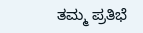ತಮ್ಮ ಪ್ರತಿಭೆ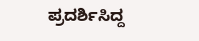ಪ್ರದರ್ಶಿಸಿದ್ದ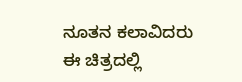ನೂತನ ಕಲಾವಿದರು ಈ ಚಿತ್ರದಲ್ಲಿ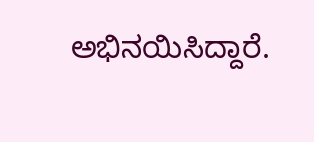ಅಭಿನಯಿಸಿದ್ದಾರೆ.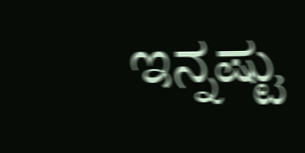ಇನ್ನಷ್ಟು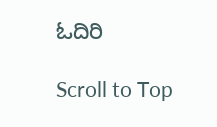ಓದಿರಿ

Scroll to Top